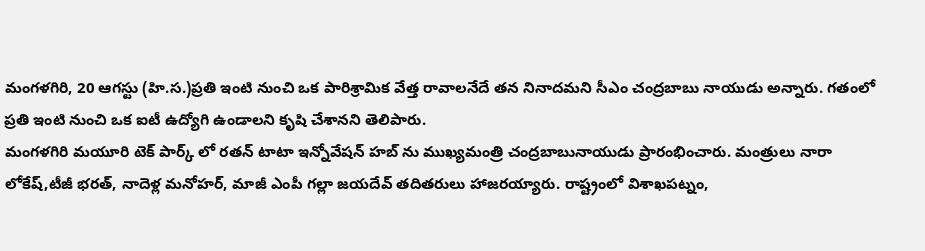మంగళగిరి, 20 ఆగస్టు (హి.స.)ప్రతి ఇంటి నుంచి ఒక పారిశ్రామిక వేత్త రావాలనేదే తన నినాదమని సీఎం చంద్రబాబు నాయుడు అన్నారు. గతంలో ప్రతి ఇంటి నుంచి ఒక ఐటీ ఉద్యోగి ఉండాలని కృషి చేశానని తెలిపారు.
మంగళగిరి మయూరి టెక్ పార్క్ లో రతన్ టాటా ఇన్నోవేషన్ హబ్ ను ముఖ్యమంత్రి చంద్రబాబునాయుడు ప్రారంభించారు. మంత్రులు నారా లోకేష్,టీజీ భరత్, నాదెళ్ల మనోహర్, మాజీ ఎంపీ గల్లా జయదేవ్ తదితరులు హాజరయ్యారు. రాష్ట్రంలో విశాఖపట్నం,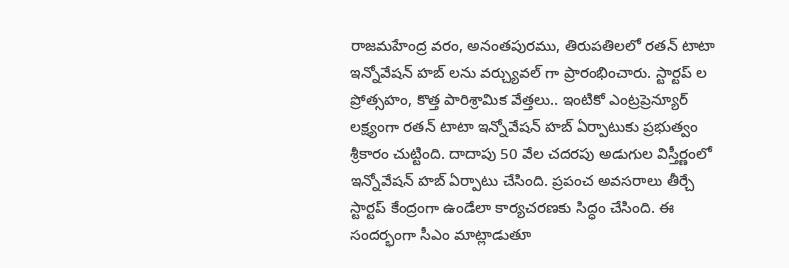రాజమహేంద్ర వరం, అనంతపురము, తిరుపతిలలో రతన్ టాటా ఇన్నోవేషన్ హబ్ లను వర్చ్యువల్ గా ప్రారంభించారు. స్టార్టప్ ల ప్రోత్సహం, కొత్త పారిశ్రామిక వేత్తలు.. ఇంటికో ఎంట్రప్రెన్యూర్ లక్ష్యంగా రతన్ టాటా ఇన్నోవేషన్ హబ్ ఏర్పాటుకు ప్రభుత్వం శ్రీకారం చుట్టింది. దాదాపు 50 వేల చదరపు అడుగుల విస్తీర్ణంలో ఇన్నోవేషన్ హబ్ ఏర్పాటు చేసింది. ప్రపంచ అవసరాలు తీర్చే స్టార్టప్ కేంద్రంగా ఉండేలా కార్యచరణకు సిద్ధం చేసింది. ఈ సందర్భంగా సీఎం మాట్లాడుతూ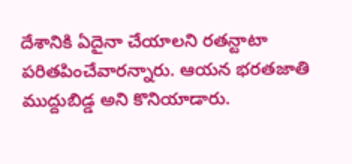దేశానికి ఏదైనా చేయాలని రతన్టాటా పరితపించేవారన్నారు. ఆయన భరతజాతి ముద్దుబిడ్డ అని కొనియాడారు.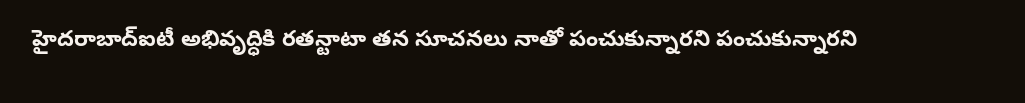హైదరాబాద్ఐటీ అభివృద్ధికి రతన్టాటా తన సూచనలు నాతో పంచుకున్నారని పంచుకున్నారని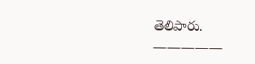తెలిపారు.
—————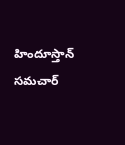హిందూస్తాన్ సమచార్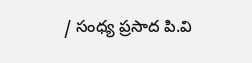/ సంధ్య ప్రసాద పి.వి